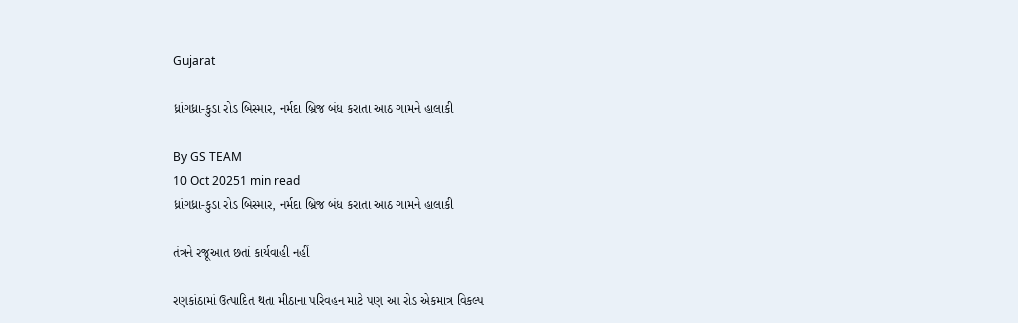Gujarat

ધ્રાંગધ્રા-કુડા રોડ બિસ્માર, નર્મદા બ્રિજ બંધ કરાતા આઠ ગામને હાલાકી

By GS TEAM
10 Oct 20251 min read
ધ્રાંગધ્રા-કુડા રોડ બિસ્માર, નર્મદા બ્રિજ બંધ કરાતા આઠ ગામને હાલાકી

તંત્રને રજૂઆત છતાં કાર્યવાહી નહીં

રણકાંઠામાં ઉત્પાદિત થતા મીઠાના પરિવહન માટે પણ આ રોડ એકમાત્ર વિકલ્પ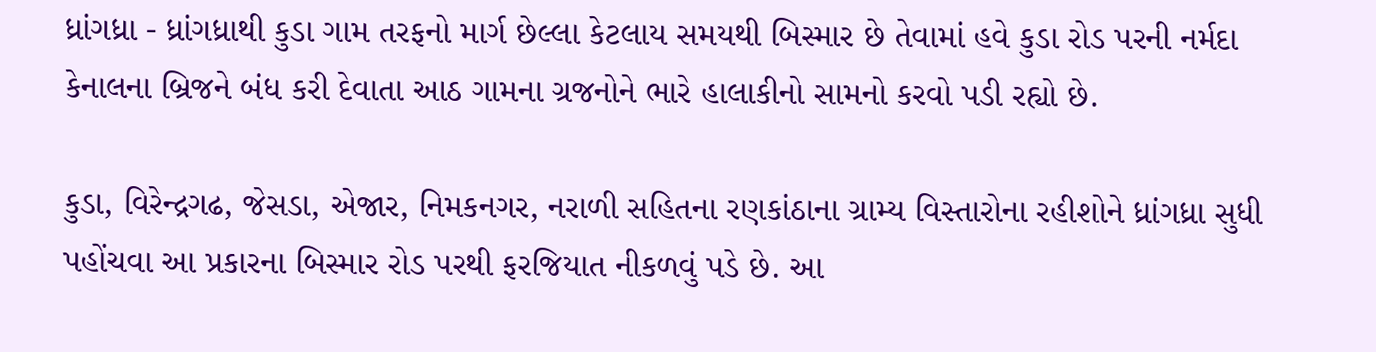ધ્રાંગધ્રા - ધ્રાંગધ્રાથી કુડા ગામ તરફનો માર્ગ છેલ્લા કેટલાય સમયથી બિસ્માર છે તેવામાં હવે કુડા રોડ પરની નર્મદા કેનાલના બ્રિજને બંધ કરી દેવાતા આઠ ગામના ગ્રજનોને ભારે હાલાકીનો સામનો કરવો પડી રહ્યો છે.

કુડા, વિરેન્દ્રગઢ, જેસડા, એજાર, નિમકનગર, નરાળી સહિતના રણકાંઠાના ગ્રામ્ય વિસ્તારોના રહીશોને ધ્રાંગધ્રા સુધી પહોંચવા આ પ્રકારના બિસ્માર રોડ પરથી ફરજિયાત નીકળવું પડે છે. આ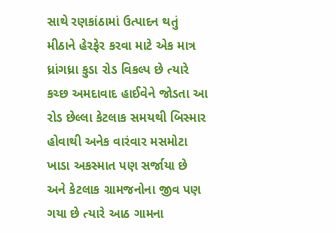સાથે રણકાંઠામાં ઉત્પાદન થતું મીઠાને હેરફેર કરવા માટે એક માત્ર ધ્રાંગધ્રા કુડા રોડ વિકલ્પ છે ત્યારે કચ્છ અમદાવાદ હાઈવેને જોડતા આ રોડ છેલ્લા કેટલાક સમયથી બિસ્માર હોવાથી અનેક વારંવાર મસમોટા ખાડા અકસ્માત પણ સર્જાયા છે અને કેટલાક ગ્રામજનોના જીવ પણ ગયા છે ત્યારે આઠ ગામના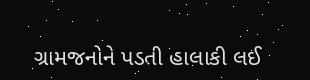ગ્રામજનોને પડતી હાલાકી લઈ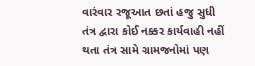વારંવાર રજૂઆત છતાં હજુ સુધી તંત્ર દ્વારા કોઈ નક્કર કાર્યવાહી નહીં થતા તંત્ર સામે ગ્રામજનોમાં પણ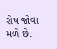રોષ જોવા મળે છે.